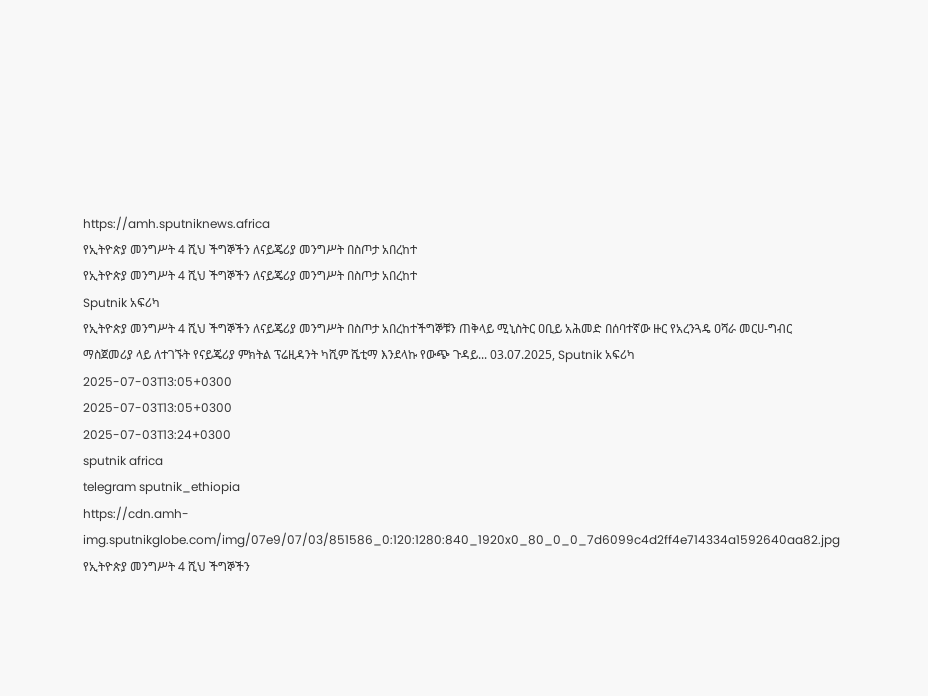https://amh.sputniknews.africa
የኢትዮጵያ መንግሥት 4 ሺህ ችግኞችን ለናይጄሪያ መንግሥት በስጦታ አበረከተ
የኢትዮጵያ መንግሥት 4 ሺህ ችግኞችን ለናይጄሪያ መንግሥት በስጦታ አበረከተ
Sputnik አፍሪካ
የኢትዮጵያ መንግሥት 4 ሺህ ችግኞችን ለናይጄሪያ መንግሥት በስጦታ አበረከተችግኞቹን ጠቅላይ ሚኒስትር ዐቢይ አሕመድ በሰባተኛው ዙር የአረንጓዴ ዐሻራ መርሀ-ግብር ማስጀመሪያ ላይ ለተገኙት የናይጄሪያ ምክትል ፕሬዚዳንት ካሺም ሼቲማ እንደላኩ የውጭ ጉዳይ... 03.07.2025, Sputnik አፍሪካ
2025-07-03T13:05+0300
2025-07-03T13:05+0300
2025-07-03T13:24+0300
sputnik africa
telegram sputnik_ethiopia
https://cdn.amh-img.sputnikglobe.com/img/07e9/07/03/851586_0:120:1280:840_1920x0_80_0_0_7d6099c4d2ff4e714334a1592640aa82.jpg
የኢትዮጵያ መንግሥት 4 ሺህ ችግኞችን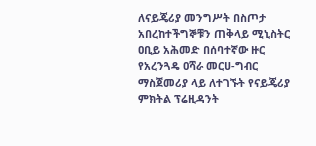ለናይጄሪያ መንግሥት በስጦታ አበረከተችግኞቹን ጠቅላይ ሚኒስትር ዐቢይ አሕመድ በሰባተኛው ዙር የአረንጓዴ ዐሻራ መርሀ-ግብር ማስጀመሪያ ላይ ለተገኙት የናይጄሪያ ምክትል ፕሬዚዳንት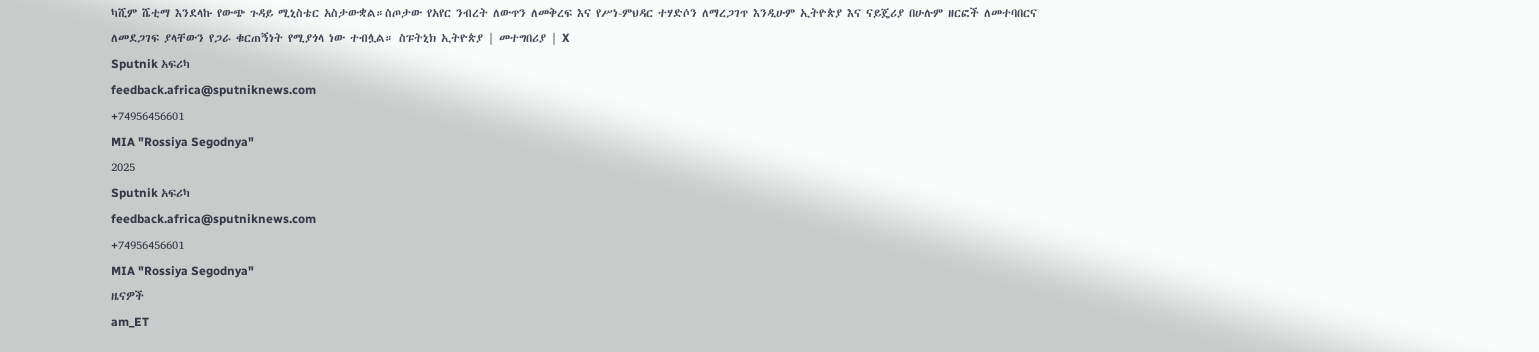ካሺም ሼቲማ እንደላኩ የውጭ ጉዳይ ሚኒስቴር አስታውቋል።ስጦታው የአየር ንብረት ለውጥን ለመቅረፍ እና የሥነ-ምህዳር ተሃድሶን ለማረጋገጥ እንዲሁም ኢትዮጵያ እና ናይጄሪያ በሁሉም ዘርፎች ለመተባበርና ለመደጋገፍ ያላቸውን የጋራ ቁርጠኝነት የሚያጎላ ነው ተብሏል። ስፑትኒክ ኢትዮጵያ | መተግበሪያ | X
Sputnik አፍሪካ
feedback.africa@sputniknews.com
+74956456601
MIA "Rossiya Segodnya"
2025
Sputnik አፍሪካ
feedback.africa@sputniknews.com
+74956456601
MIA "Rossiya Segodnya"
ዜናዎች
am_ET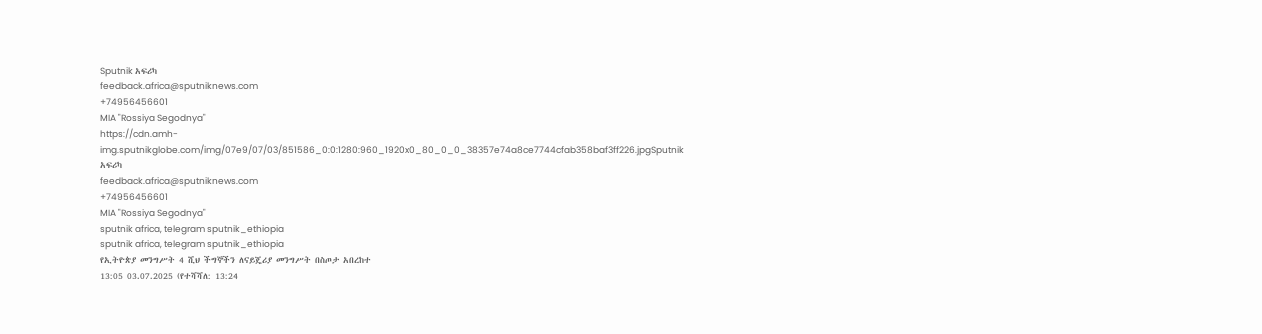Sputnik አፍሪካ
feedback.africa@sputniknews.com
+74956456601
MIA "Rossiya Segodnya"
https://cdn.amh-img.sputnikglobe.com/img/07e9/07/03/851586_0:0:1280:960_1920x0_80_0_0_38357e74a8ce7744cfab358baf3ff226.jpgSputnik አፍሪካ
feedback.africa@sputniknews.com
+74956456601
MIA "Rossiya Segodnya"
sputnik africa, telegram sputnik_ethiopia
sputnik africa, telegram sputnik_ethiopia
የኢትዮጵያ መንግሥት 4 ሺህ ችግኞችን ለናይጄሪያ መንግሥት በስጦታ አበረከተ
13:05 03.07.2025 (የተሻሻለ: 13:24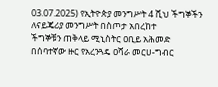03.07.2025) የኢትዮጵያ መንግሥት 4 ሺህ ችግኞችን ለናይጄሪያ መንግሥት በስጦታ አበረከተ
ችግኞቹን ጠቅላይ ሚኒስትር ዐቢይ አሕመድ በሰባተኛው ዙር የአረንጓዴ ዐሻራ መርሀ-ግብር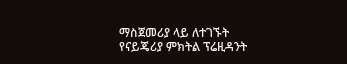ማስጀመሪያ ላይ ለተገኙት የናይጄሪያ ምክትል ፕሬዚዳንት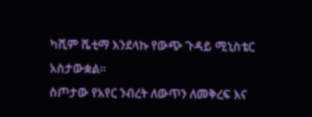ካሺም ሼቲማ እንደላኩ የውጭ ጉዳይ ሚኒስቴር አስታውቋል።
ስጦታው የአየር ንብረት ለውጥን ለመቅረፍ እና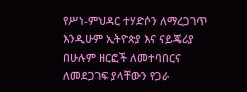የሥነ-ምህዳር ተሃድሶን ለማረጋገጥ እንዲሁም ኢትዮጵያ እና ናይጄሪያ በሁሉም ዘርፎች ለመተባበርና ለመደጋገፍ ያላቸውን የጋራ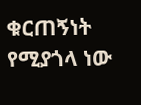ቁርጠኝነት የሚያጎላ ነው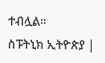ተብሏል።
ስፑትኒክ ኢትዮጵያ |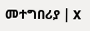መተግበሪያ | X